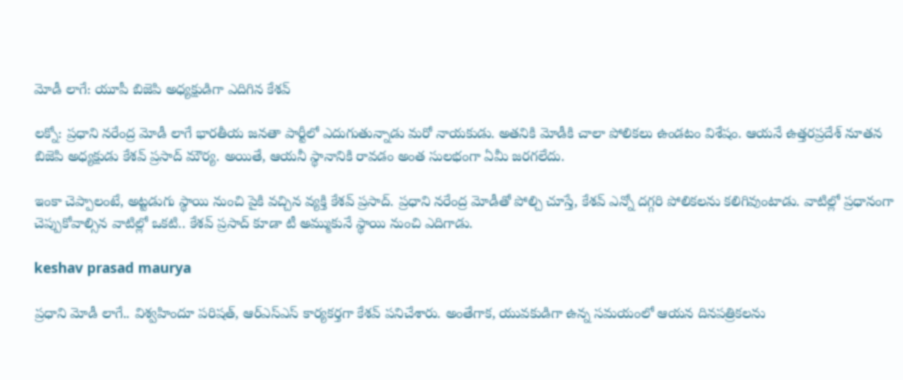మోడీ లాగే: యూపీ బిజెపి అధ్యక్షుడిగా ఎదిగిన కేశవ్

లక్నో: ప్రధాని నరేంద్ర మోడీ లాగే భారతీయ జనతా పార్టీలో ఎదుగుతున్నాడు మరో నాయకుడు. అతనికి మోడీకి చాలా పోలికలు ఉండటం విశేషం. ఆయనే ఉత్తరప్రదేశ్ నూతన బిజెపి అధ్యక్షుడు కేశవ్ ప్రసాద్ మౌర్య. అయితే, ఆయనీ స్థానానికి రావడం అంత సులభంగా ఏమీ జరగలేదు.

ఇంకా చెప్పాలంటే, అట్టడుగు స్థాయి నుంచి పైకి వచ్చిన వ్యక్తి కేశవ్ ప్రసాద్. ప్రధాని నరేంద్ర మోడీతో పోల్చి చూస్తే, కేశవ్ ఎన్నో దగ్గరి పోలికలను కలిగివుంటాడు. వాటిల్లో ప్రధానంగా చెప్పుకోవాల్సిన వాటిల్లో ఒకటి.. కేశవ్ ప్రసాద్ కూడా టీ అమ్ముకునే స్థాయి నుంచి ఎదిగాడు.

keshav prasad maurya

ప్రధాని మోడీ లాగే.. విశ్వహిందూ పరిషత్, ఆర్ఎస్ఎస్ కార్యకర్తగా కేశవ్ పనిచేశారు. అంతేగాక, యువకుడిగా ఉన్న సమయంలో ఆయన దినపత్రికలను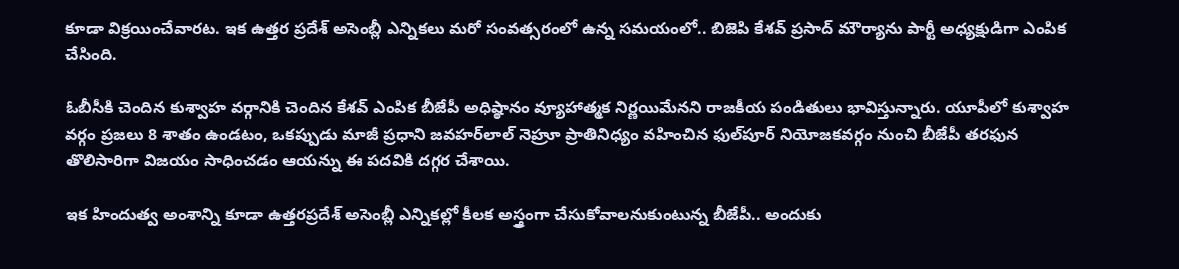కూడా విక్రయించేవారట. ఇక ఉత్తర ప్రదేశ్ అసెంబ్లీ ఎన్నికలు మరో సంవత్సరంలో ఉన్న సమయంలో.. బిజెపి కేశవ్ ప్రసాద్ మౌర్యాను పార్టీ అధ్యక్షుడిగా ఎంపిక చేసింది.

ఓబీసీకి చెందిన కుశ్వాహ వర్గానికి చెందిన కేశవ్ ఎంపిక బీజేపీ అధిష్ఠానం వ్యూహాత్మక నిర్ణయిమేనని రాజకీయ పండితులు భావిస్తున్నారు. యూపీలో కుశ్వాహ వర్గం ప్రజలు 8 శాతం ఉండటం, ఒకప్పుడు మాజీ ప్రధాని జవహర్‌లాల్ నెహ్రూ ప్రాతినిధ్యం వహించిన ఫుల్‌పూర్ నియోజకవర్గం నుంచి బీజేపీ తరఫున తొలిసారిగా విజయం సాధించడం ఆయన్ను ఈ పదవికి దగ్గర చేశాయి.

ఇక హిందుత్వ అంశాన్ని కూడా ఉత్తరప్రదేశ్ అసెంబ్లీ ఎన్నికల్లో కీలక అస్త్రంగా చేసుకోవాలనుకుంటున్న బీజేపీ.. అందుకు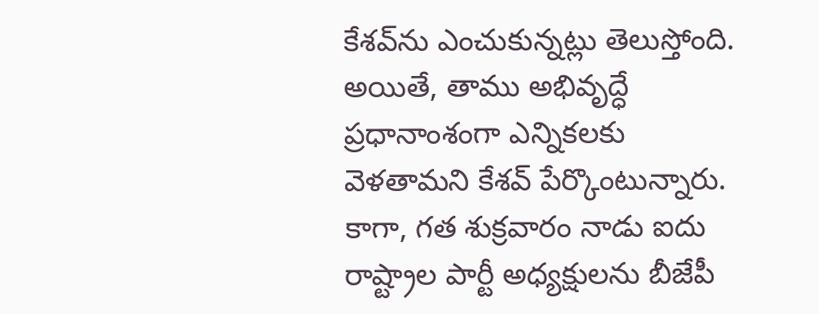కేశవ్‌ను ఎంచుకున్నట్లు తెలుస్తోంది. అయితే, తాము అభివృద్ధే ప్రధానాంశంగా ఎన్నికలకు వెళతామని కేశవ్ పేర్కొంటున్నారు. కాగా, గత శుక్రవారం నాడు ఐదు రాష్ట్రాల పార్టీ అధ్యక్షులను బీజేపీ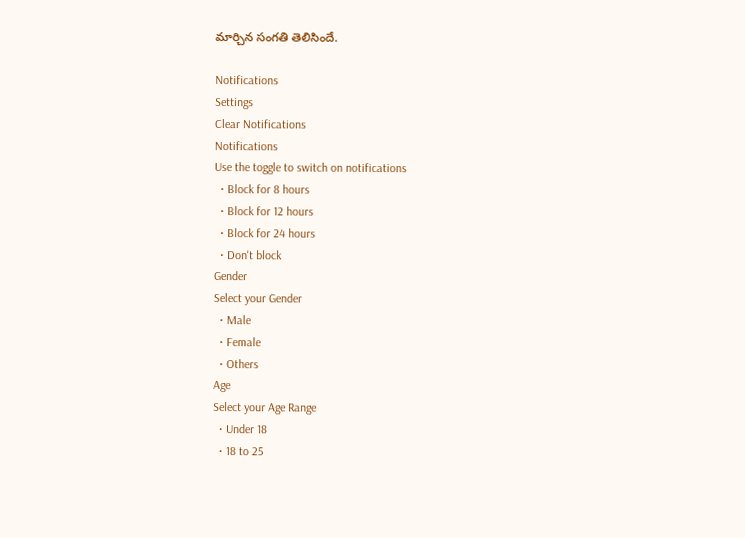మార్చిన సంగతి తెలిసిందే.

Notifications
Settings
Clear Notifications
Notifications
Use the toggle to switch on notifications
  • Block for 8 hours
  • Block for 12 hours
  • Block for 24 hours
  • Don't block
Gender
Select your Gender
  • Male
  • Female
  • Others
Age
Select your Age Range
  • Under 18
  • 18 to 25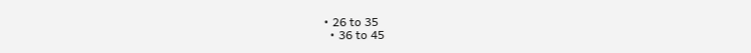• 26 to 35
  • 36 to 45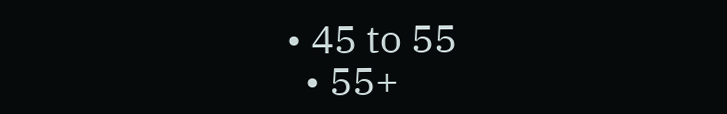• 45 to 55
  • 55+